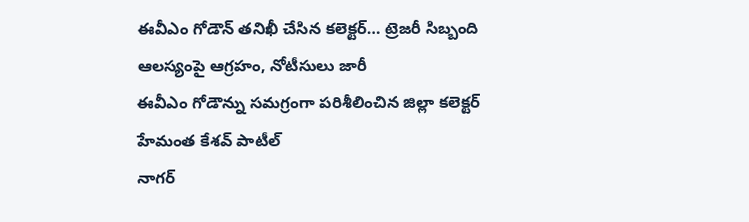ఈవీఎం గోడౌన్ తనిఖీ చేసిన కలెక్టర్… ట్రెజరీ సిబ్బంది ఆలస్యంపై ఆగ్రహం, నోటీసులు జారీ
ఈవీఎం గోడౌన్ను సమగ్రంగా పరిశీలించిన జిల్లా కలెక్టర్ హేమంత కేశవ్ పాటీల్
నాగర్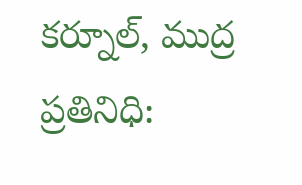కర్నూల్, ముద్ర ప్రతినిధి: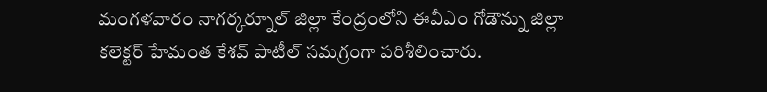మంగళవారం నాగర్కర్నూల్ జిల్లా కేంద్రంలోని ఈవీఎం గోడౌన్ను జిల్లా కలెక్టర్ హేమంత కేశవ్ పాటీల్ సమగ్రంగా పరిశీలించారు.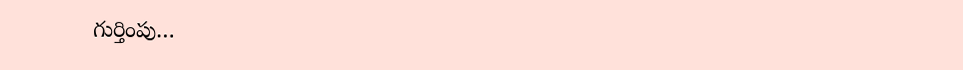గుర్తింపు…